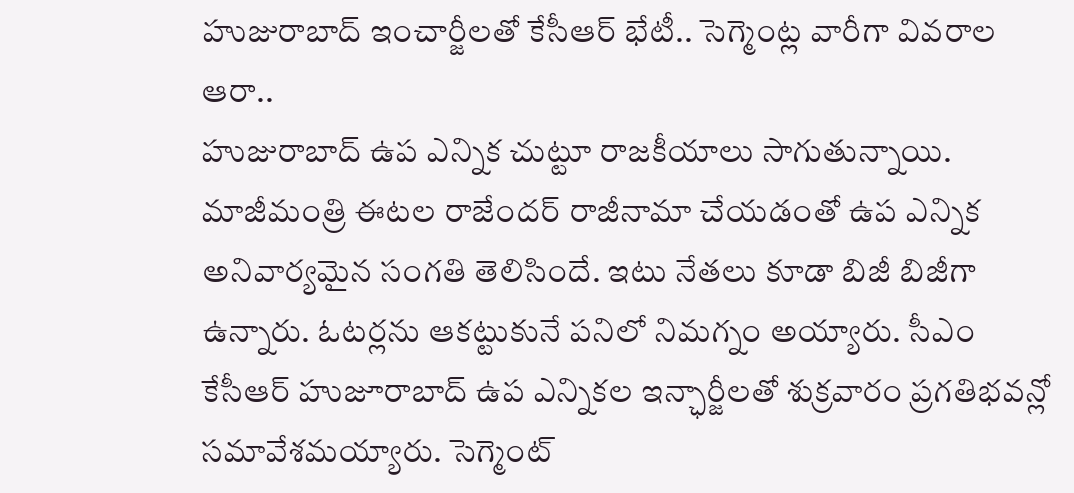హుజురాబాద్ ఇంచార్జీలతో కేసీఆర్ భేటీ.. సెగ్మెంట్ల వారీగా వివరాల ఆరా..
హుజురాబాద్ ఉప ఎన్నిక చుట్టూ రాజకీయాలు సాగుతున్నాయి. మాజీమంత్రి ఈటల రాజేందర్ రాజీనామా చేయడంతో ఉప ఎన్నిక అనివార్యమైన సంగతి తెలిసిందే. ఇటు నేతలు కూడా బిజీ బిజీగా ఉన్నారు. ఓటర్లను ఆకట్టుకునే పనిలో నిమగ్నం అయ్యారు. సీఎం కేసీఆర్ హుజూరాబాద్ ఉప ఎన్నికల ఇన్ఛార్జీలతో శుక్రవారం ప్రగతిభవన్లో సమావేశమయ్యారు. సెగ్మెంట్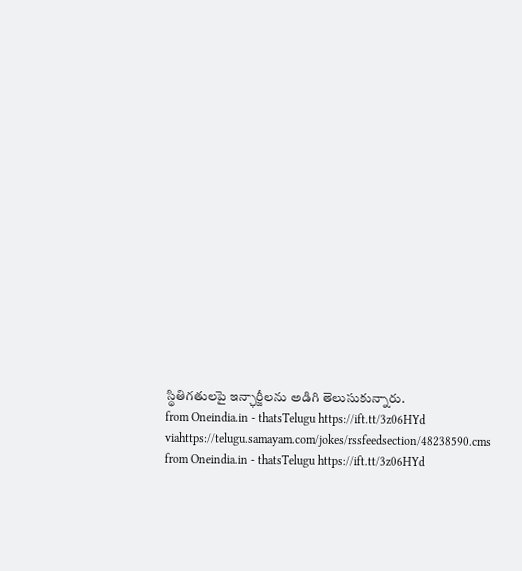స్థితిగతులపై ఇన్ఛార్జీలను అడిగి తెలుసుకున్నారు.
from Oneindia.in - thatsTelugu https://ift.tt/3z06HYd
viahttps://telugu.samayam.com/jokes/rssfeedsection/48238590.cms
from Oneindia.in - thatsTelugu https://ift.tt/3z06HYd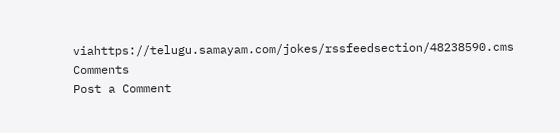viahttps://telugu.samayam.com/jokes/rssfeedsection/48238590.cms
Comments
Post a Comment